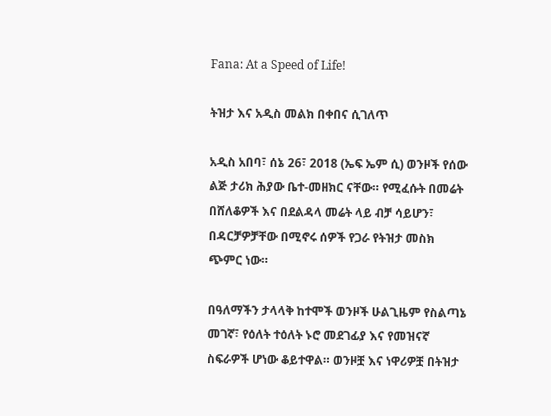Fana: At a Speed of Life!

ትዝታ እና አዲስ መልክ በቀበና ሲገለጥ

አዲስ አበባ፣ ሰኔ 26፣ 2018 (ኤፍ ኤም ሲ) ወንዞች የሰው ልጅ ታሪክ ሕያው ቤተ-መዘክር ናቸው። የሚፈሱት በመሬት በሸለቆዎች እና በደልዳላ መሬት ላይ ብቻ ሳይሆን፣ በዳርቻዎቻቸው በሚኖሩ ሰዎች የጋራ የትዝታ መስክ ጭምር ነው።

በዓለማችን ታላላቅ ከተሞች ወንዞች ሁልጊዜም የስልጣኔ መገኛ፣ የዕለት ተዕለት ኑሮ መደገፊያ እና የመዝናኛ ስፍራዎች ሆነው ቆይተዋል። ወንዞቿ እና ነዋሪዎቿ በትዝታ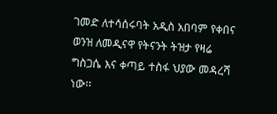ገመድ ለተሳሰሩባት አዲስ አበባም የቀበና ወንዝ ለመዲናዋ የትናንት ትዝታ የዛሬ ግስጋሴ እና ቀጣይ ተስፋ ህያው መዳረሻ ነው፡፡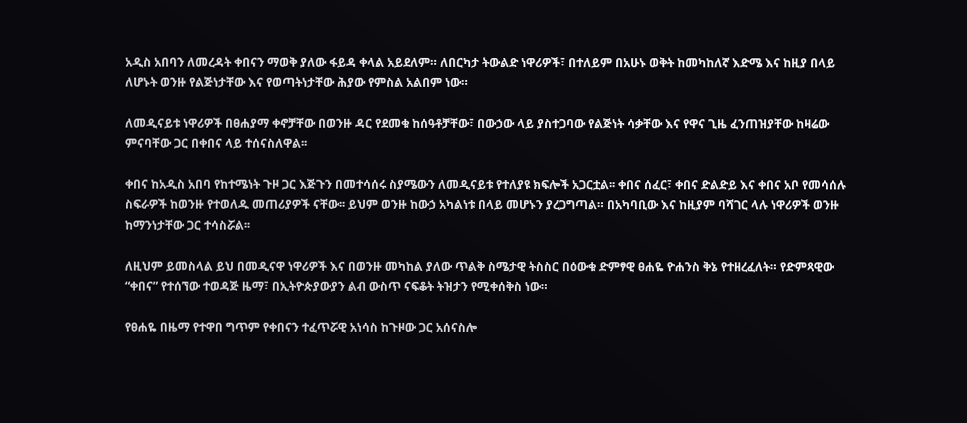አዲስ አበባን ለመረዳት ቀበናን ማወቅ ያለው ፋይዳ ቀላል አይደለም። ለበርካታ ትውልድ ነዋሪዎች፣ በተለይም በአሁኑ ወቅት ከመካከለኛ እድሜ እና ከዚያ በላይ ለሆኑት ወንዙ የልጅነታቸው እና የወጣትነታቸው ሕያው የምስል አልበም ነው።

ለመዲናይቱ ነዋሪዎች በፀሐያማ ቀኖቻቸው በወንዙ ዳር የደመቁ ከሰዓቶቻቸው፣ በውኃው ላይ ያስተጋባው የልጅነት ሳቃቸው እና የዋና ጊዜ ፈንጠዝያቸው ከዛሬው ምናባቸው ጋር በቀበና ላይ ተሰናስለዋል፡፡

ቀበና ከአዲስ አበባ የከተሜነት ጉዞ ጋር እጅጉን በመተሳሰሩ ስያሜውን ለመዲናይቱ የተለያዩ ክፍሎች አጋርቷል፡፡ ቀበና ሰፈር፣ ቀበና ድልድይ እና ቀበና አቦ የመሳሰሉ ስፍራዎች ከወንዙ የተወለዱ መጠሪያዎች ናቸው፡፡ ይህም ወንዙ ከውኃ አካልነቱ በላይ መሆኑን ያረጋግጣል። በአካባቢው እና ከዚያም ባሻገር ላሉ ነዋሪዎች ወንዙ ከማንነታቸው ጋር ተሳስሯል፡፡

ለዚህም ይመስላል ይህ በመዲናዋ ነዋሪዎች እና በወንዙ መካከል ያለው ጥልቅ ስሜታዊ ትስስር በዕውቁ ድምፃዊ ፀሐዬ ዮሐንስ ቅኔ የተዘረፈለት። የድምጻዊው “ቀበና” የተሰኘው ተወዳጅ ዜማ፣ በኢትዮጵያውያን ልብ ውስጥ ናፍቆት ትዝታን የሚቀሰቅስ ነው።

የፀሐዬ በዜማ የተዋበ ግጥም የቀበናን ተፈጥሯዊ አነሳስ ከጉዞው ጋር አሰናስሎ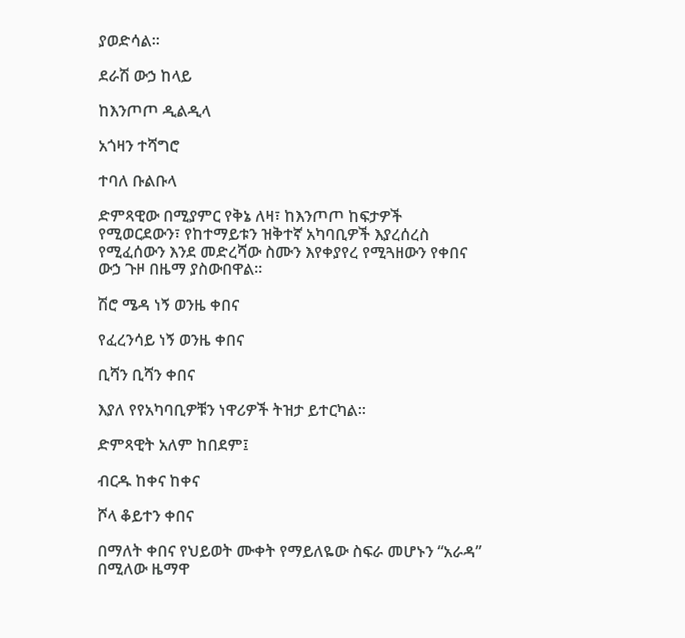ያወድሳል፡፡

ደራሽ ውኃ ከላይ

ከእንጦጦ ዲልዲላ

አጎዛን ተሻግሮ

ተባለ ቡልቡላ

ድምጻዊው በሚያምር የቅኔ ለዛ፣ ከእንጦጦ ከፍታዎች የሚወርደውን፣ የከተማይቱን ዝቅተኛ አካባቢዎች እያረሰረስ የሚፈሰውን እንደ መድረሻው ስሙን እየቀያየረ የሚጓዘውን የቀበና ውኃ ጉዞ በዜማ ያስውበዋል፡፡

ሽሮ ሜዳ ነኝ ወንዜ ቀበና

የፈረንሳይ ነኝ ወንዜ ቀበና

ቢሻን ቢሻን ቀበና

እያለ የየአካባቢዎቹን ነዋሪዎች ትዝታ ይተርካል፡፡

ድምጻዊት አለም ከበደም፤

ብርዱ ከቀና ከቀና

ሾላ ቆይተን ቀበና

በማለት ቀበና የህይወት ሙቀት የማይለዬው ስፍራ መሆኑን “አራዳ” በሚለው ዜማዋ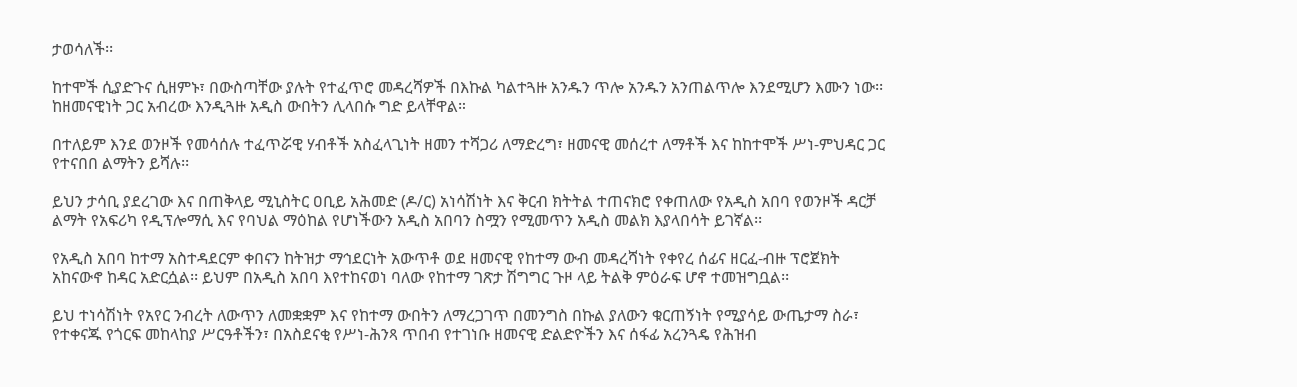ታወሳለች፡፡

ከተሞች ሲያድጉና ሲዘምኑ፣ በውስጣቸው ያሉት የተፈጥሮ መዳረሻዎች በእኩል ካልተጓዙ አንዱን ጥሎ አንዱን አንጠልጥሎ እንደሚሆን እሙን ነው፡፡ ከዘመናዊነት ጋር አብረው እንዲጓዙ አዲስ ውበትን ሊላበሱ ግድ ይላቸዋል።

በተለይም እንደ ወንዞች የመሳሰሉ ተፈጥሯዊ ሃብቶች አስፈላጊነት ዘመን ተሻጋሪ ለማድረግ፣ ዘመናዊ መሰረተ ለማቶች እና ከከተሞች ሥነ-ምህዳር ጋር የተናበበ ልማትን ይሻሉ፡፡

ይህን ታሳቢ ያደረገው እና በጠቅላይ ሚኒስትር ዐቢይ አሕመድ (ዶ/ር) አነሳሽነት እና ቅርብ ክትትል ተጠናክሮ የቀጠለው የአዲስ አበባ የወንዞች ዳርቻ ልማት የአፍሪካ የዲፕሎማሲ እና የባህል ማዕከል የሆነችውን አዲስ አበባን ስሟን የሚመጥን አዲስ መልክ እያላበሳት ይገኛል፡፡

የአዲስ አበባ ከተማ አስተዳደርም ቀበናን ከትዝታ ማኅደርነት አውጥቶ ወደ ዘመናዊ የከተማ ውብ መዳረሻነት የቀየረ ሰፊና ዘርፈ-ብዙ ፕሮጀክት አከናውኖ ከዳር አድርሷል፡፡ ይህም በአዲስ አበባ እየተከናወነ ባለው የከተማ ገጽታ ሽግግር ጉዞ ላይ ትልቅ ምዕራፍ ሆኖ ተመዝግቧል፡፡

ይህ ተነሳሽነት የአየር ንብረት ለውጥን ለመቋቋም እና የከተማ ውበትን ለማረጋገጥ በመንግስ በኩል ያለውን ቁርጠኝነት የሚያሳይ ውጤታማ ስራ፣ የተቀናጁ የጎርፍ መከላከያ ሥርዓቶችን፣ በአስደናቂ የሥነ-ሕንጻ ጥበብ የተገነቡ ዘመናዊ ድልድዮችን እና ሰፋፊ አረንጓዴ የሕዝብ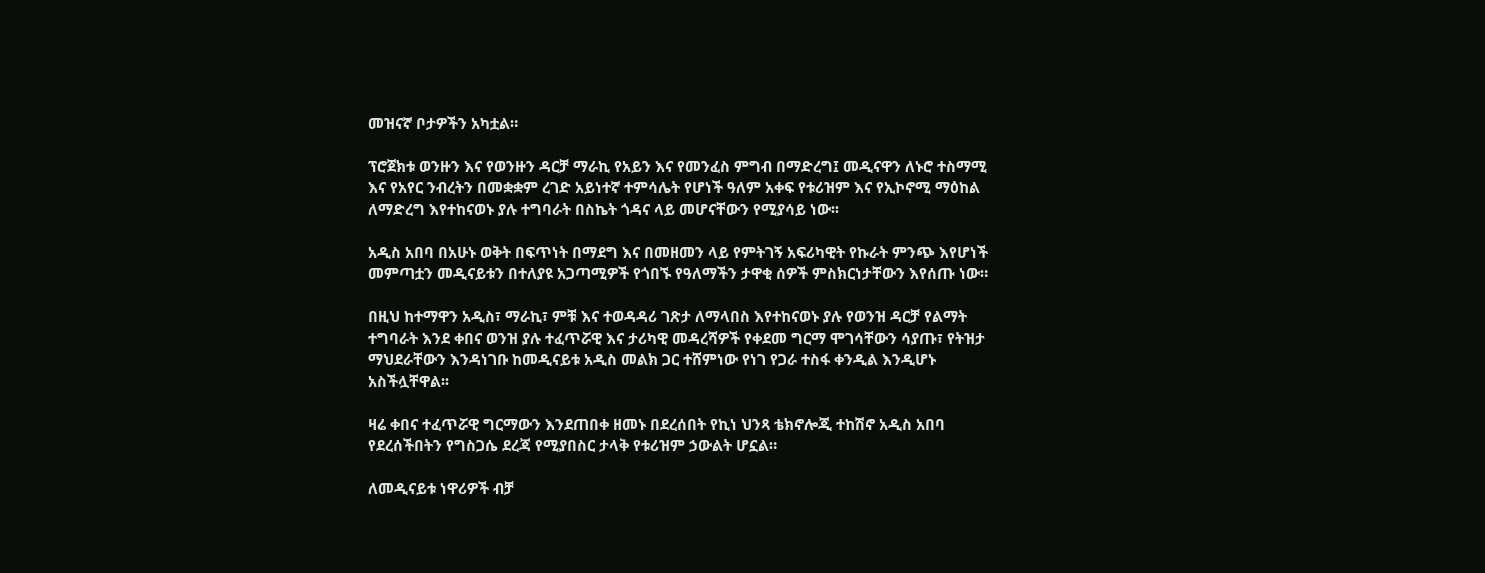መዝናኛ ቦታዎችን አካቷል።

ፕሮጀክቱ ወንዙን እና የወንዙን ዳርቻ ማራኪ የአይን እና የመንፈስ ምግብ በማድረግ፤ መዲናዋን ለኑሮ ተስማሚ እና የአየር ንብረትን በመቋቋም ረገድ አይነተኛ ተምሳሌት የሆነች ዓለም አቀፍ የቱሪዝም እና የኢኮኖሚ ማዕከል ለማድረግ እየተከናወኑ ያሉ ተግባራት በስኬት ጎዳና ላይ መሆናቸውን የሚያሳይ ነው፡፡

አዲስ አበባ በአሁኑ ወቅት በፍጥነት በማደግ እና በመዘመን ላይ የምትገኝ አፍሪካዊት የኩራት ምንጭ እየሆነች መምጣቷን መዲናይቱን በተለያዩ አጋጣሚዎች የጎበኙ የዓለማችን ታዋቂ ሰዎች ምስክርነታቸውን እየሰጡ ነው።

በዚህ ከተማዋን አዲስ፣ ማራኪ፣ ምቹ እና ተወዳዳሪ ገጽታ ለማላበስ እየተከናወኑ ያሉ የወንዝ ዳርቻ የልማት ተግባራት እንደ ቀበና ወንዝ ያሉ ተፈጥሯዊ እና ታሪካዊ መዳረሻዎች የቀደመ ግርማ ሞገሳቸውን ሳያጡ፣ የትዝታ ማህደራቸውን እንዳነገቡ ከመዲናይቱ አዲስ መልክ ጋር ተሸምነው የነገ የጋራ ተስፋ ቀንዲል እንዲሆኑ አስችሏቸዋል፡፡

ዛሬ ቀበና ተፈጥሯዊ ግርማውን እንደጠበቀ ዘመኑ በደረሰበት የኪነ ህንጻ ቴክኖሎጂ ተከሽኖ አዲስ አበባ የደረሰችበትን የግስጋሴ ደረጃ የሚያበስር ታላቅ የቱሪዝም ኃውልት ሆኗል።

ለመዲናይቱ ነዋሪዎች ብቻ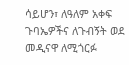ሳይሆን፣ ለዓለም አቀፍ ጉባኤዎችና ለጉብኝት ወደ መዲናዋ ለሚጎርፉ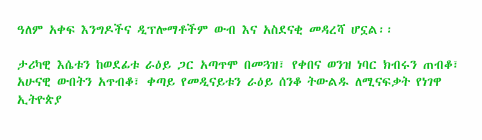ዓለም አቀፍ እንግዶችና ዲፕሎማቶችም ውብ እና አስደናቂ መዳረሻ ሆኗል፡፡

ታሪካዊ እሴቱን ከወደፊቱ ራዕይ ጋር አጣጥሞ በመጓዝ፣ የቀበና ወንዝ ነባር ክብሩን ጠብቆ፣ አሁናዊ ውበትን አጥብቆ፣ ቀጣይ የመዲናይቱን ራዕይ ሰንቆ ትውልዱ ለሚናፍቃት የነገዋ ኢትዮጵያ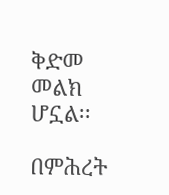ቅድመ መልክ ሆኗል፡፡

በምሕረት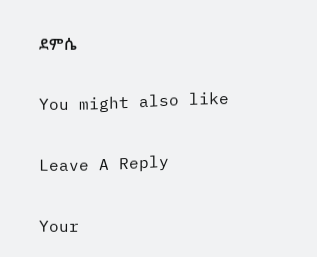ደምሴ

You might also like

Leave A Reply

Your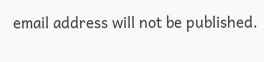email address will not be published.